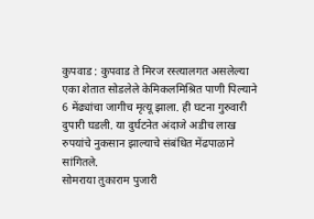कुपवाड : कुपवाड ते मिरज रस्त्यालगत असलेल्या एका शेतात सोडलेले केमिकलमिश्रित पाणी पिल्याने 6 मेंढ्यांचा जागीच मृत्यू झाला. ही घटना गुरुवारी दुपारी घडली. या दुर्घटनेत अंदाजे अडीच लाख रुपयांचे नुकसान झाल्याचे संबंधित मेंढपाळाने सांगितले.
सोमराया तुकाराम पुजारी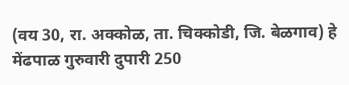(वय 30, रा. अक्कोळ, ता. चिक्कोडी, जि. बेळगाव) हे मेंढपाळ गुरुवारी दुपारी 250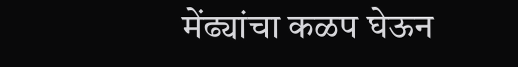मेंढ्यांचा कळप घेऊन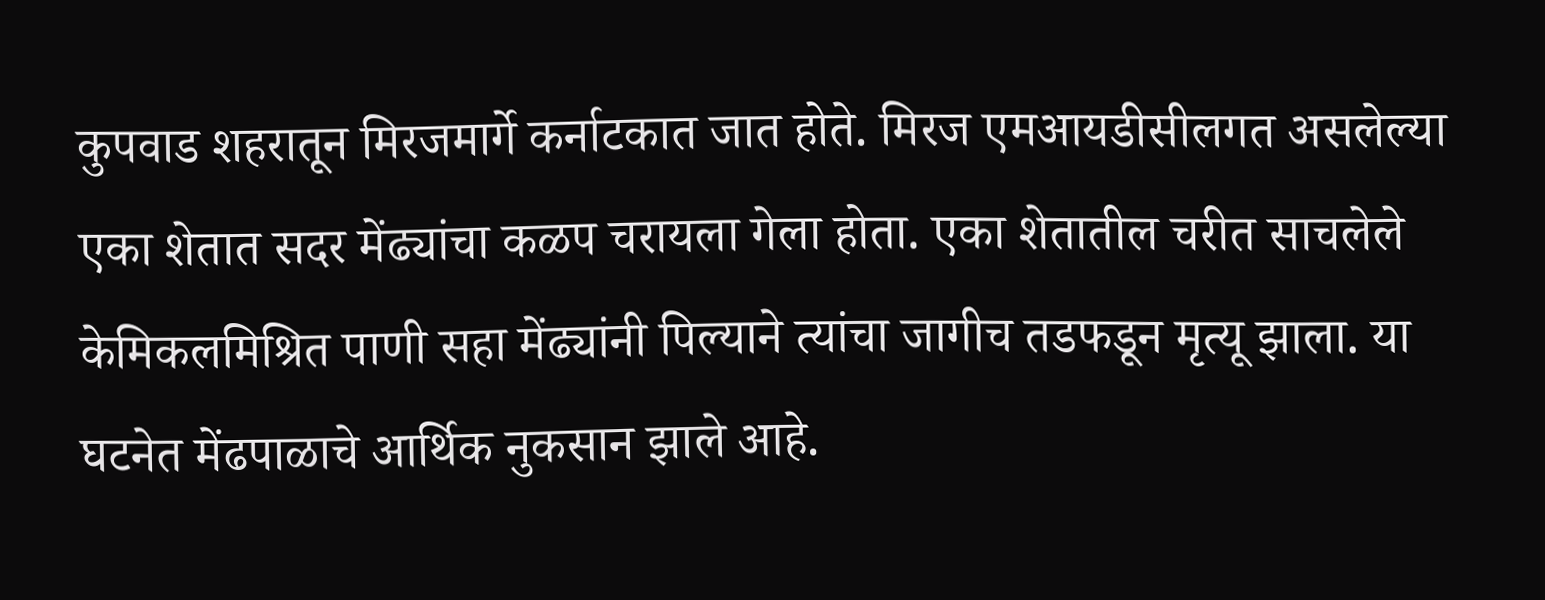कुपवाड शहरातून मिरजमार्गे कर्नाटकात जात होते. मिरज एमआयडीसीलगत असलेल्या एका शेतात सदर मेंढ्यांचा कळप चरायला गेला होता. एका शेतातील चरीत साचलेले केमिकलमिश्रित पाणी सहा मेंढ्यांनी पिल्याने त्यांचा जागीच तडफडून मृत्यू झाला. या घटनेत मेंढपाळाचे आर्थिक नुकसान झाले आहे.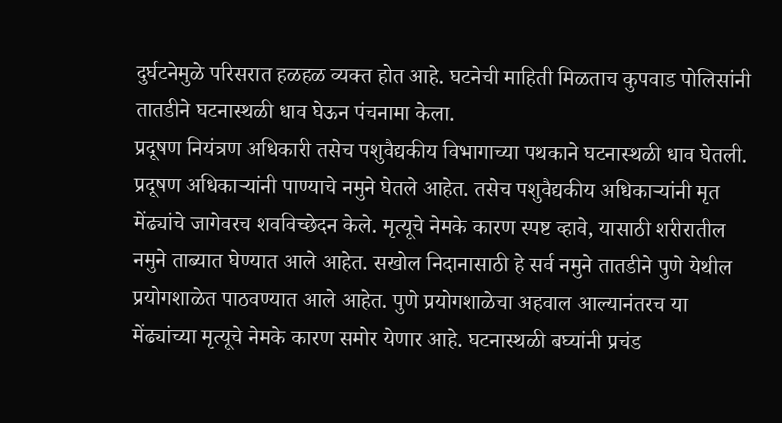दुर्घटनेमुळे परिसरात हळहळ व्यक्त होत आहे. घटनेची माहिती मिळताच कुपवाड पोलिसांनी तातडीने घटनास्थळी धाव घेऊन पंचनामा केला.
प्रदूषण नियंत्रण अधिकारी तसेच पशुवैद्यकीय विभागाच्या पथकाने घटनास्थळी धाव घेतली. प्रदूषण अधिकाऱ्यांनी पाण्याचे नमुने घेतले आहेत. तसेच पशुवैद्यकीय अधिकाऱ्यांनी मृत मेंढ्यांचे जागेवरच शवविच्छेदन केले. मृत्यूचे नेमके कारण स्पष्ट व्हावे, यासाठी शरीरातील नमुने ताब्यात घेण्यात आले आहेत. सखोल निदानासाठी हे सर्व नमुने तातडीने पुणे येथील प्रयोगशाळेत पाठवण्यात आले आहेत. पुणे प्रयोगशाळेचा अहवाल आल्यानंतरच या मेंढ्यांच्या मृत्यूचे नेमके कारण समोर येणार आहे. घटनास्थळी बघ्यांनी प्रचंड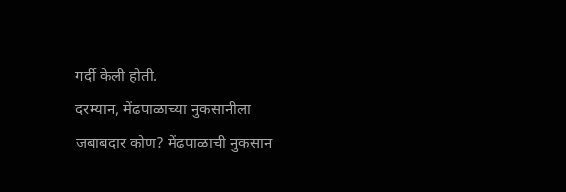गर्दी केली होती.
दरम्यान, मेंढपाळाच्या नुकसानीला जबाबदार कोण? मेंढपाळाची नुकसान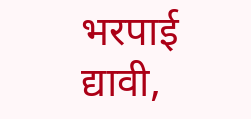भरपाई द्यावी,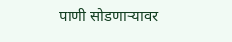पाणी सोडणाऱ्यावर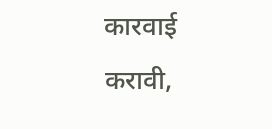कारवाई करावी,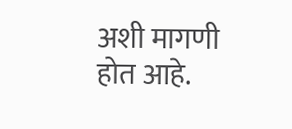अशी मागणी होत आहे.